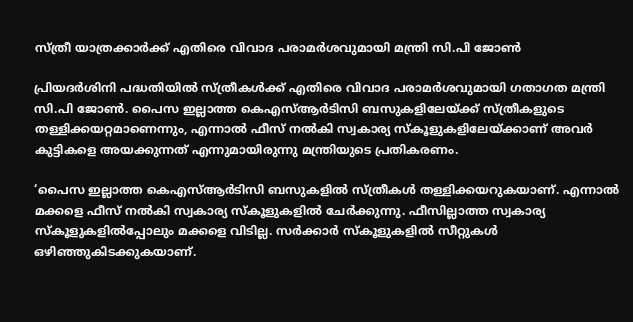സ്ത്രീ യാത്രക്കാര്‍ക്ക് എതിരെ വിവാദ പരാമര്‍ശവുമായി മന്ത്രി സി.പി ജോണ്‍

പ്രിയദര്‍ശിനി പദ്ധതിയില്‍ സ്ത്രീകള്‍ക്ക് എതിരെ വിവാദ പരാമര്‍ശവുമായി ഗതാഗത മന്ത്രി സി.പി ജോണ്‍. പൈസ ഇല്ലാത്ത കെഎസ്ആര്‍ടിസി ബസുകളിലേയ്ക്ക് സ്ത്രീകളുടെ തള്ളിക്കയറ്റമാണെന്നും, എന്നാല്‍ ഫീസ് നല്‍കി സ്വകാര്യ സ്‌കൂളുകളിലേയ്ക്കാണ് അവര്‍ കുട്ടികളെ അയക്കുന്നത് എന്നുമായിരുന്നു മന്ത്രിയുടെ പ്രതികരണം.

‘പൈസ ഇല്ലാത്ത കെഎസ്ആര്‍ടിസി ബസുകളില്‍ സ്ത്രീകള്‍ തള്ളിക്കയറുകയാണ്. എന്നാല്‍ മക്കളെ ഫീസ് നല്‍കി സ്വകാര്യ സ്‌കൂളുകളില്‍ ചേര്‍ക്കുന്നു. ഫീസില്ലാത്ത സ്വകാര്യ സ്‌കൂളുകളില്‍പ്പോലും മക്കളെ വിടില്ല. സര്‍ക്കാര്‍ സ്‌കൂളുകളില്‍ സീറ്റുകള്‍ ഒഴിഞ്ഞുകിടക്കുകയാണ്.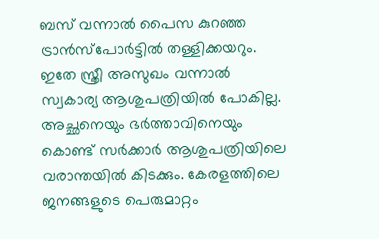ബസ് വന്നാല്‍ പൈസ കുറഞ്ഞ ട്രാന്‍സ്‌പോര്‍ട്ടില്‍ തള്ളിക്കയറും. ഇതേ സ്ത്രീ അസുഖം വന്നാല്‍ സ്വകാര്യ ആശുപത്രിയില്‍ പോകില്ല. അച്ഛനെയും ഭര്‍ത്താവിനെയും കൊണ്ട് സര്‍ക്കാര്‍ ആശുപത്രിയിലെ വരാന്തയില്‍ കിടക്കും. കേരളത്തിലെ ജനങ്ങളുടെ പെരുമാറ്റം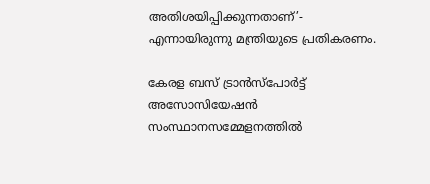അതിശയിപ്പിക്കുന്നതാണ്’- എന്നായിരുന്നു മന്ത്രിയുടെ പ്രതികരണം.

കേരള ബസ് ട്രാന്‍സ്‌പോര്‍ട്ട് അസോസിയേഷന്‍ സംസ്ഥാനസമ്മേളനത്തില്‍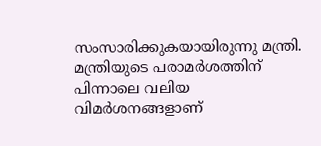സംസാരിക്കുകയായിരുന്നു മന്ത്രി. മന്ത്രിയുടെ പരാമര്‍ശത്തിന് പിന്നാലെ വലിയ വിമര്‍ശനങ്ങളാണ്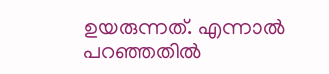ഉയരുന്നത്. എന്നാല്‍ പറഞ്ഞതില്‍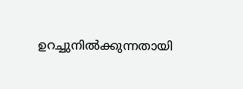ഉറച്ചുനില്‍ക്കുന്നതായി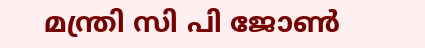മന്ത്രി സി പി ജോണ്‍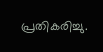പ്രതികരിച്ചു.